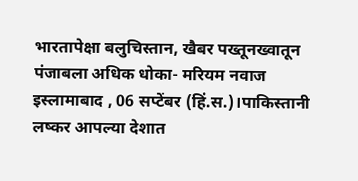भारतापेक्षा बलुचिस्तान, खैबर पख्तूनख्वातून पंजाबला अधिक धोका- मरियम नवाज
इस्लामाबाद , 06 सप्टेंबर (हिं.स.)।पाकिस्तानी लष्कर आपल्या देशात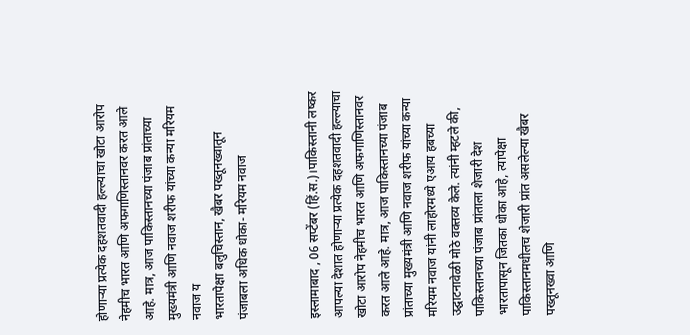होणाऱ्या प्रत्येक दहशतवादी हल्ल्याचा खोटा आरोप नेहमीच भारत आणि अफगाणिस्तानवर करत आले आहे. मात्र, आज पाकिस्तानच्या पंजाब प्रांताच्या मुख्यमंत्री आणि नवाज शरीफ यांच्या कन्या मरियम नवाज य
भारतापेक्षा बलुचिस्तान, खैबर पख्तूनख्वातून पंजाबला अधिक धोका- मरियम नवाज


इस्लामाबाद , 06 सप्टेंबर (हिं.स.)।पाकिस्तानी लष्कर आपल्या देशात होणाऱ्या प्रत्येक दहशतवादी हल्ल्याचा खोटा आरोप नेहमीच भारत आणि अफगाणिस्तानवर करत आले आहे. मात्र, आज पाकिस्तानच्या पंजाब प्रांताच्या मुख्यमंत्री आणि नवाज शरीफ यांच्या कन्या मरियम नवाज यांनी लाहोरमध्ये एआय हबच्या उद्घाटनावेळी मोठे वक्तव्य केले. त्यांनी म्हटले की, पाकिस्तानच्या पंजाब प्रांताला शेजारी देश भारतापासून जितका धोका आहे, त्यापेक्षा पाकिस्तानमधीलच शेजारी प्रांत असलेल्या खैबर पख्तूनख्वा आणि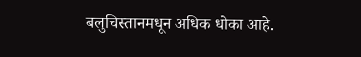बलुचिस्तानमधून अधिक धोका आहे.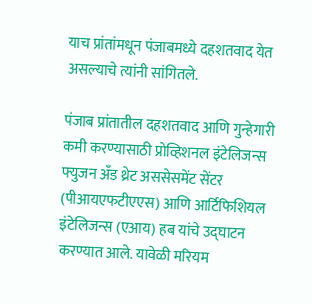याच प्रांतांमधून पंजाबमध्ये दहशतवाद येत असल्याचे त्यांनी सांगितले.

पंजाब प्रांतातील दहशतवाद आणि गुन्हेगारी कमी करण्यासाठी प्रोव्हिशनल इंटेलिजन्स फ्युजन अँड थ्रेट अससेसमेंट सेंटर (पीआयएफटीएएस) आणि आर्टिफिशियल इंटेलिजन्स (एआय) हब यांचे उद्घाटन करण्यात आले. यावेळी मरियम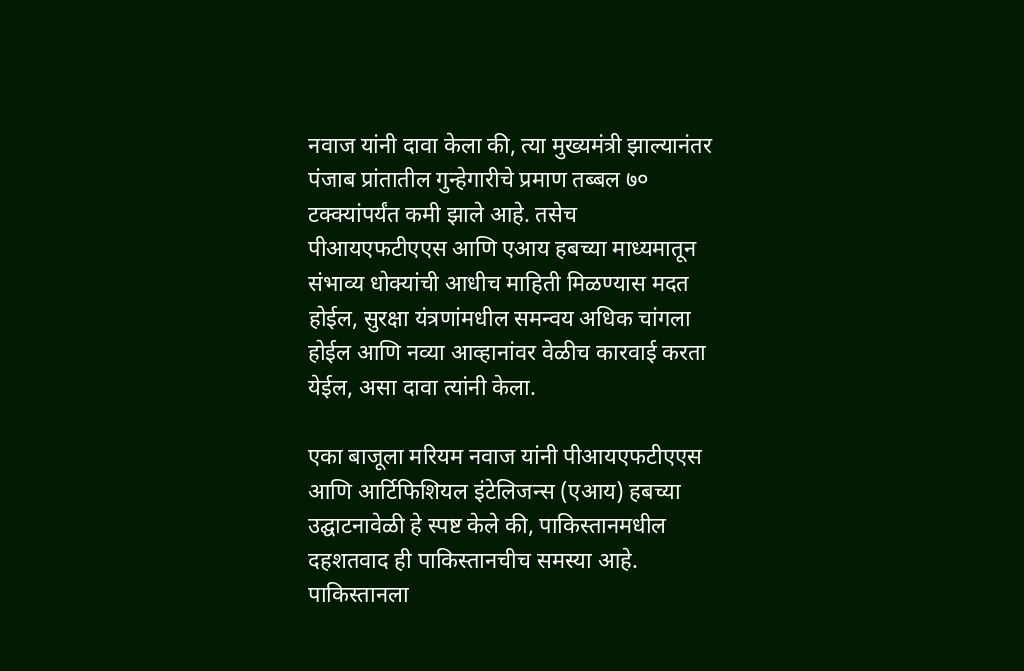नवाज यांनी दावा केला की, त्या मुख्यमंत्री झाल्यानंतर पंजाब प्रांतातील गुन्हेगारीचे प्रमाण तब्बल ७० टक्क्यांपर्यंत कमी झाले आहे. तसेच पीआयएफटीएएस आणि एआय हबच्या माध्यमातून संभाव्य धोक्यांची आधीच माहिती मिळण्यास मदत होईल, सुरक्षा यंत्रणांमधील समन्वय अधिक चांगला होईल आणि नव्या आव्हानांवर वेळीच कारवाई करता येईल, असा दावा त्यांनी केला.

एका बाजूला मरियम नवाज यांनी पीआयएफटीएएस आणि आर्टिफिशियल इंटेलिजन्स (एआय) हबच्या उद्घाटनावेळी हे स्पष्ट केले की, पाकिस्तानमधील दहशतवाद ही पाकिस्तानचीच समस्या आहे. पाकिस्तानला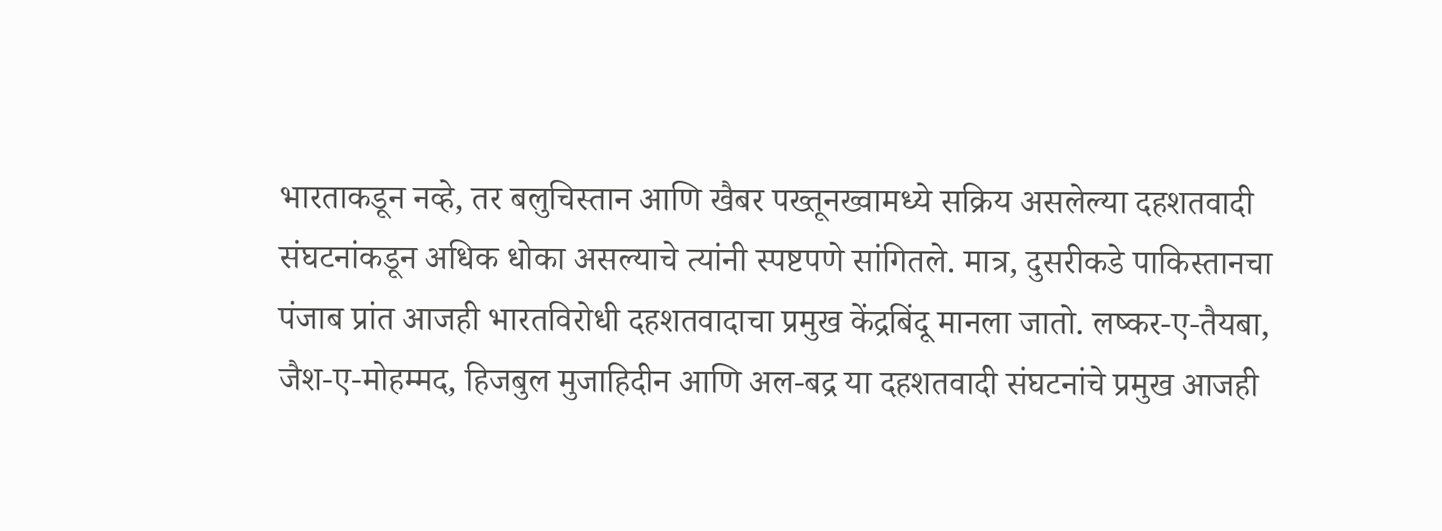भारताकडून नव्हे, तर बलुचिस्तान आणि खैबर पख्तूनख्वामध्ये सक्रिय असलेल्या दहशतवादी संघटनांकडून अधिक धोका असल्याचे त्यांनी स्पष्टपणे सांगितले. मात्र, दुसरीकडे पाकिस्तानचा पंजाब प्रांत आजही भारतविरोधी दहशतवादाचा प्रमुख केंद्रबिंदू मानला जातो. लष्कर-ए-तैयबा, जैश-ए-मोहम्मद, हिजबुल मुजाहिदीन आणि अल-बद्र या दहशतवादी संघटनांचे प्रमुख आजही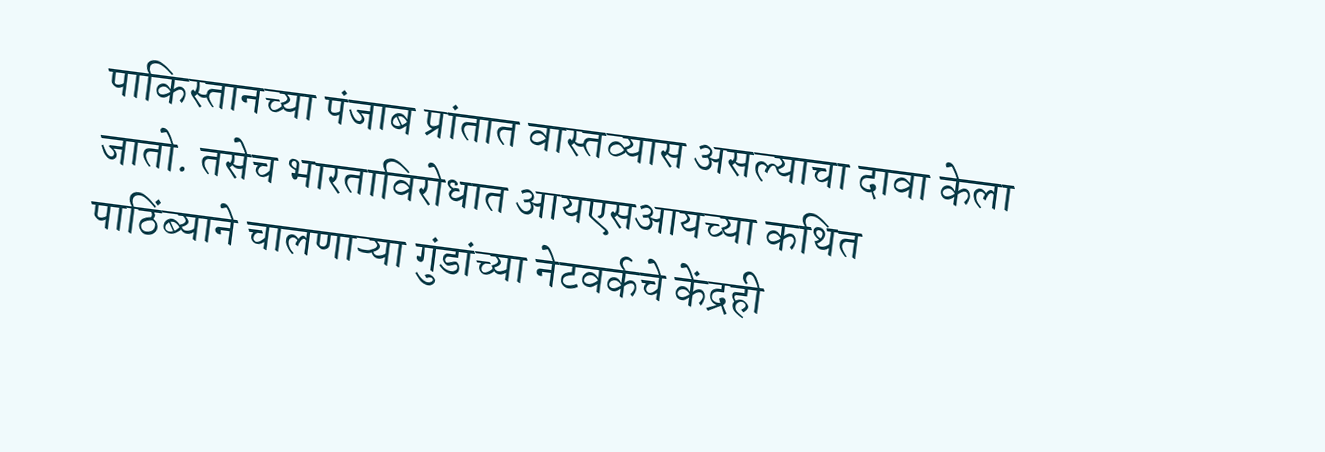पाकिस्तानच्या पंजाब प्रांतात वास्तव्यास असल्याचा दावा केला जातो. तसेच भारताविरोधात आयएसआयच्या कथित पाठिंब्याने चालणाऱ्या गुंडांच्या नेटवर्कचे केंद्रही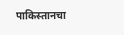पाकिस्तानचा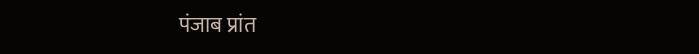पंजाब प्रांत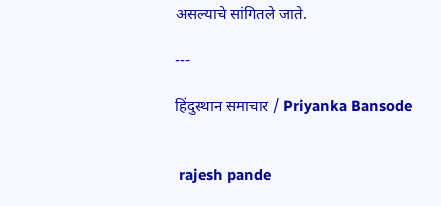असल्याचे सांगितले जाते.

---

हिंदुस्थान समाचार / Priyanka Bansode


 rajesh pande